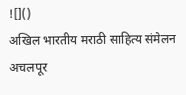![]()
अखिल भारतीय मराठी साहित्य संमेलन अचलपूर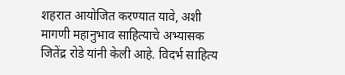शहरात आयोजित करण्यात यावे, अशी मागणी महानुभाव साहित्याचे अभ्यासक जितेंद्र रोडे यांनी केली आहे. विदर्भ साहित्य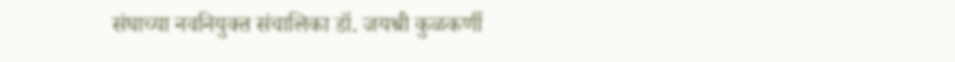संघाच्या नवनियुक्त संचालिका डॉ. जयश्री कुळकर्णी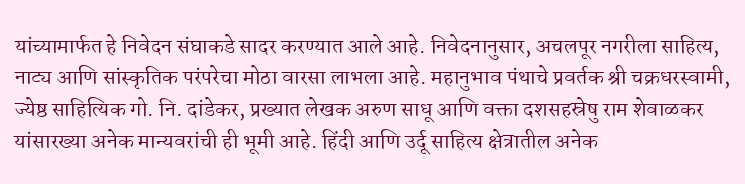यांच्यामार्फत हे निवेदन संघाकडे सादर करण्यात आले आहे. निवेदनानुसार, अचलपूर नगरीला साहित्य, नाट्य आणि सांस्कृतिक परंपरेचा मोठा वारसा लाभला आहे. महानुभाव पंथाचे प्रवर्तक श्री चक्रधरस्वामी, ज्येष्ठ साहित्यिक गो. नि. दांडेकर, प्रख्यात लेखक अरुण साधू आणि वक्ता दशसहस्रेषु राम शेवाळकर यांसारख्या अनेक मान्यवरांची ही भूमी आहे. हिंदी आणि उर्दू साहित्य क्षेत्रातील अनेक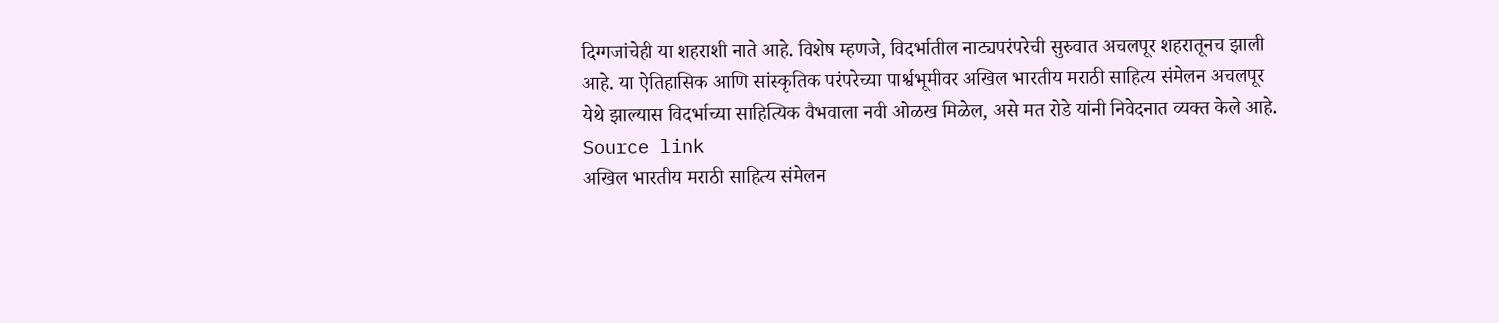दिग्गजांचेही या शहराशी नाते आहे. विशेष म्हणजे, विदर्भातील नाट्यपरंपरेची सुरुवात अचलपूर शहरातूनच झाली आहे. या ऐतिहासिक आणि सांस्कृतिक परंपरेच्या पार्श्वभूमीवर अखिल भारतीय मराठी साहित्य संमेलन अचलपूर येथे झाल्यास विदर्भाच्या साहित्यिक वैभवाला नवी ओळख मिळेल, असे मत रोडे यांनी निवेदनात व्यक्त केले आहे.
Source link
अखिल भारतीय मराठी साहित्य संमेलन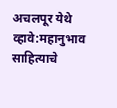अचलपूर येथे व्हावे:महानुभाव साहित्याचे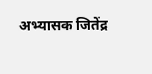अभ्यासक जितेंद्र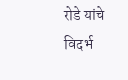रोडे यांचे विदर्भ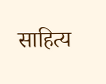साहित्य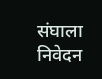संघाला निवेदन